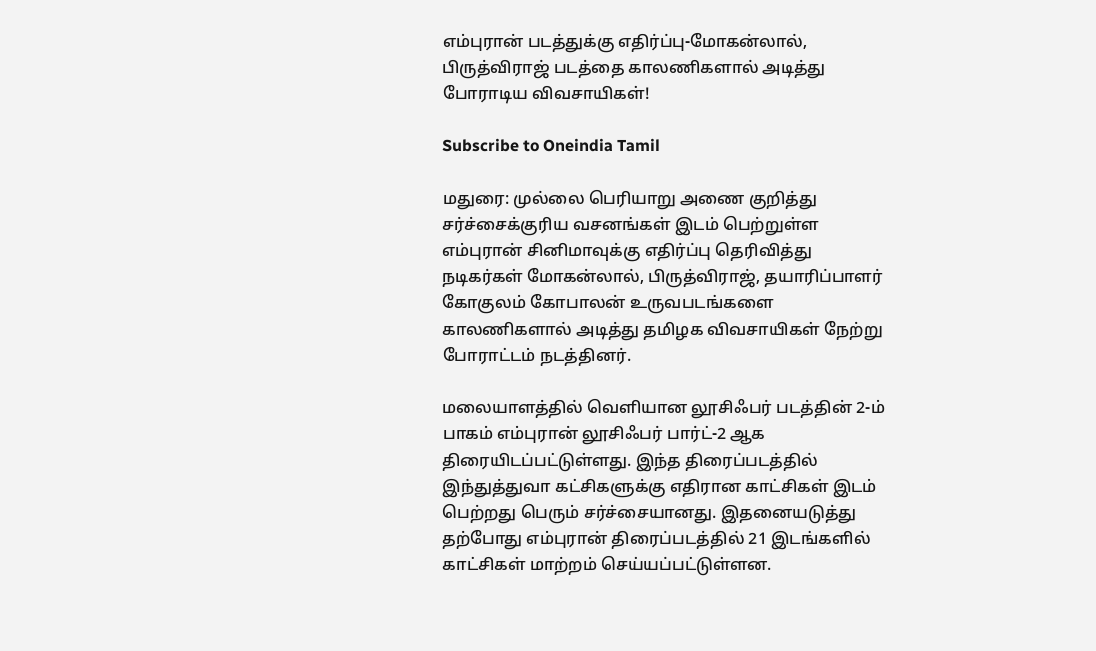எம்புரான் படத்துக்கு எதிர்ப்பு-மோகன்லால், பிருத்விராஜ் படத்தை காலணிகளால் அடித்து போராடிய விவசாயிகள்!

Subscribe to Oneindia Tamil

மதுரை: முல்லை பெரியாறு அணை குறித்து சர்ச்சைக்குரிய வசனங்கள் இடம் பெற்றுள்ள எம்புரான் சினிமாவுக்கு எதிர்ப்பு தெரிவித்து நடிகர்கள் மோகன்லால், பிருத்விராஜ், தயாரிப்பாளர் கோகுலம் கோபாலன் உருவபடங்களை காலணிகளால் அடித்து தமிழக விவசாயிகள் நேற்று போராட்டம் நடத்தினர்.

மலையாளத்தில் வெளியான லூசிஃபர் படத்தின் 2-ம் பாகம் எம்புரான் லூசிஃபர் பார்ட்-2 ஆக திரையிடப்பட்டுள்ளது. இந்த திரைப்படத்தில் இந்துத்துவா கட்சிகளுக்கு எதிரான காட்சிகள் இடம் பெற்றது பெரும் சர்ச்சையானது. இதனையடுத்து தற்போது எம்புரான் திரைப்படத்தில் 21 இடங்களில் காட்சிகள் மாற்றம் செய்யப்பட்டுள்ளன.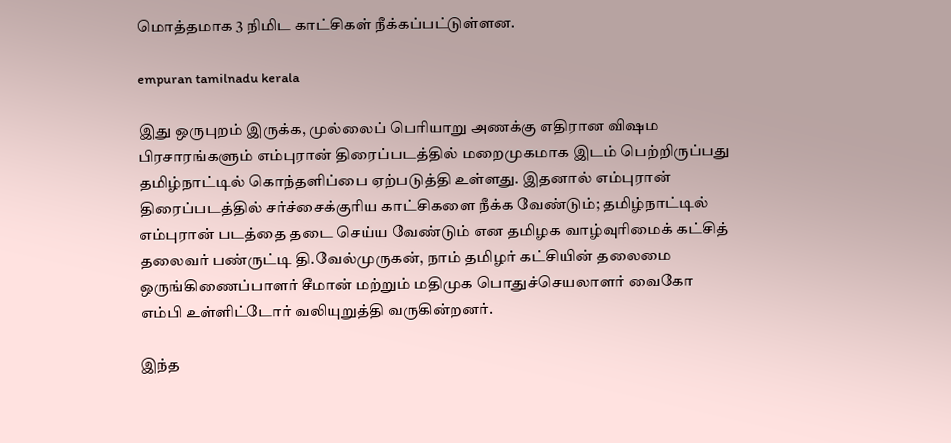மொத்தமாக 3 நிமிட காட்சிகள் நீக்கப்பட்டுள்ளன.

empuran tamilnadu kerala

இது ஒருபுறம் இருக்க, முல்லைப் பெரியாறு அணக்கு எதிரான விஷம பிரசாரங்களும் எம்புரான் திரைப்படத்தில் மறைமுகமாக இடம் பெற்றிருப்பது தமிழ்நாட்டில் கொந்தளிப்பை ஏற்படுத்தி உள்ளது. இதனால் எம்புரான் திரைப்படத்தில் சர்ச்சைக்குரிய காட்சிகளை நீக்க வேண்டும்; தமிழ்நாட்டில் எம்புரான் படத்தை தடை செய்ய வேண்டும் என தமிழக வாழ்வுரிமைக் கட்சித் தலைவர் பண்ருட்டி தி.வேல்முருகன், நாம் தமிழர் கட்சியின் தலைமை ஒருங்கிணைப்பாளர் சீமான் மற்றும் மதிமுக பொதுச்செயலாளர் வைகோ எம்பி உள்ளிட்டோர் வலியுறுத்தி வருகின்றனர்.

இந்த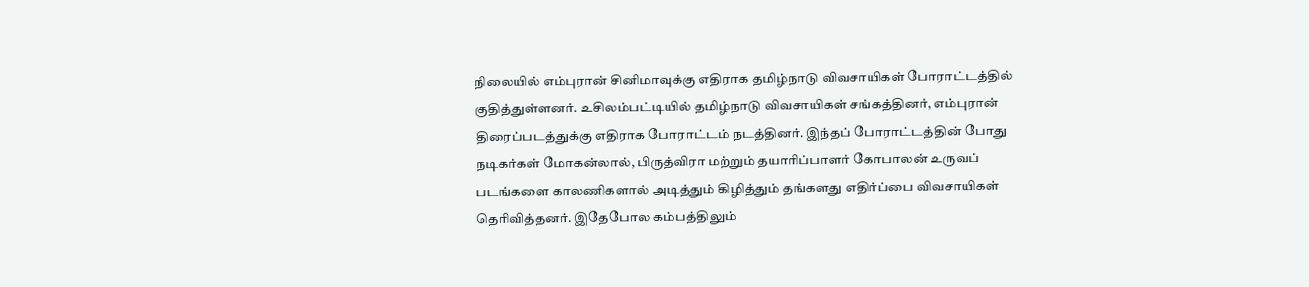நிலையில் எம்புரான் சினிமாவுக்கு எதிராக தமிழ்நாடு விவசாயிகள் போராட்டத்தில் குதித்துள்ளனர். உசிலம்பட்டியில் தமிழ்நாடு விவசாயிகள் சங்கத்தினர், எம்புரான் திரைப்படத்துக்கு எதிராக போராட்டம் நடத்தினர். இந்தப் போராட்டத்தின் போது நடிகர்கள் மோகன்லால், பிருத்விரா மற்றும் தயாரிப்பாளர் கோபாலன் உருவப் படங்களை காலணிகளால் அடித்தும் கிழித்தும் தங்களது எதிர்ப்பை விவசாயிகள் தெரிவித்தனர். இதேபோல கம்பத்திலும்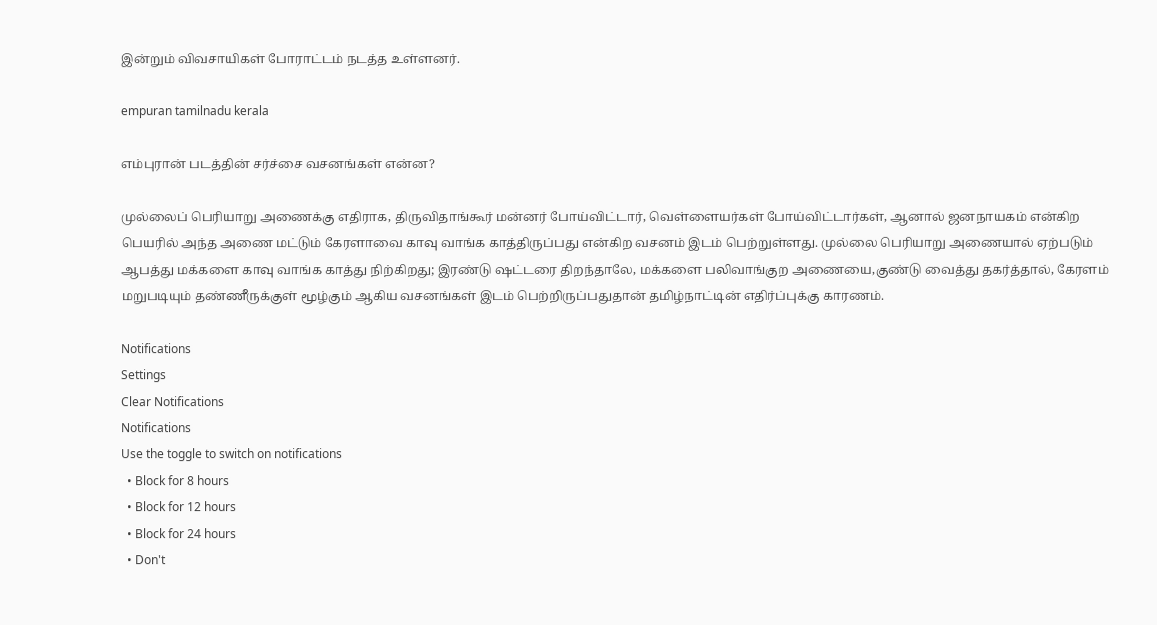இன்றும் விவசாயிகள் போராட்டம் நடத்த உள்ளனர்.

empuran tamilnadu kerala

எம்புரான் படத்தின் சர்ச்சை வசனங்கள் என்ன?

முல்லைப் பெரியாறு அணைக்கு எதிராக, திருவிதாங்கூர் மன்னர் போய்விட்டார், வெள்ளையர்கள் போய்விட்டார்கள், ஆனால் ஜனநாயகம் என்கிற பெயரில் அந்த அணை மட்டும் கேரளாவை காவு வாங்க காத்திருப்பது என்கிற வசனம் இடம் பெற்றுள்ளது. முல்லை பெரியாறு அணையால் ஏற்படும் ஆபத்து மக்களை காவு வாங்க காத்து நிற்கிறது; இரண்டு ஷட்டரை திறந்தாலே, மக்களை பலிவாங்குற அணையை,குண்டு வைத்து தகர்த்தால், கேரளம் மறுபடியும் தண்ணீருக்குள் மூழ்கும் ஆகிய வசனங்கள் இடம் பெற்றிருப்பதுதான் தமிழ்நாட்டின் எதிர்ப்புக்கு காரணம்.

Notifications
Settings
Clear Notifications
Notifications
Use the toggle to switch on notifications
  • Block for 8 hours
  • Block for 12 hours
  • Block for 24 hours
  • Don't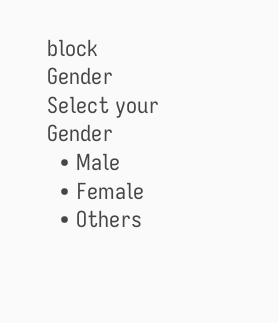block
Gender
Select your Gender
  • Male
  • Female
  • Others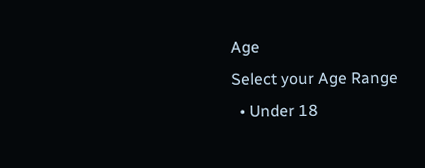Age
Select your Age Range
  • Under 18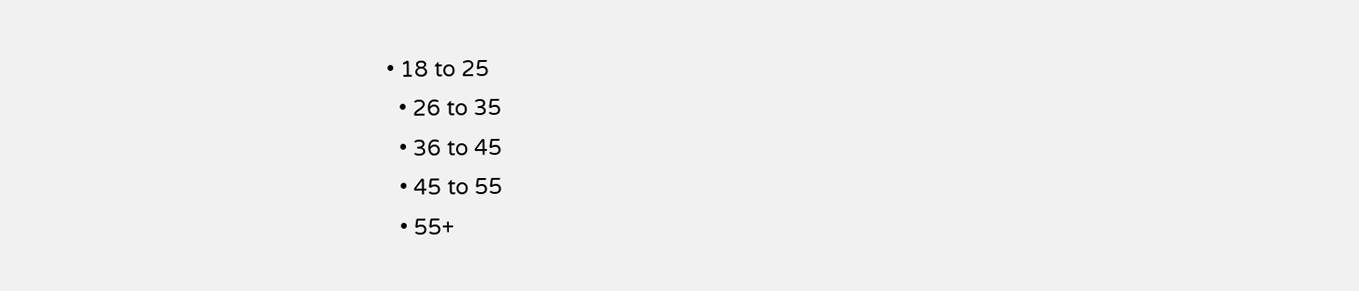• 18 to 25
  • 26 to 35
  • 36 to 45
  • 45 to 55
  • 55+